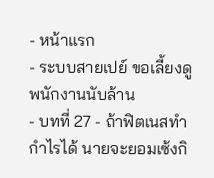- หน้าแรก
- ระบบสายเปย์ ขอเลี้ยงดูพนักงานนับล้าน
- บทที่ 27 - ถ้าฟิตเนสทำกำไรได้ นายจะยอมเซ้งกิ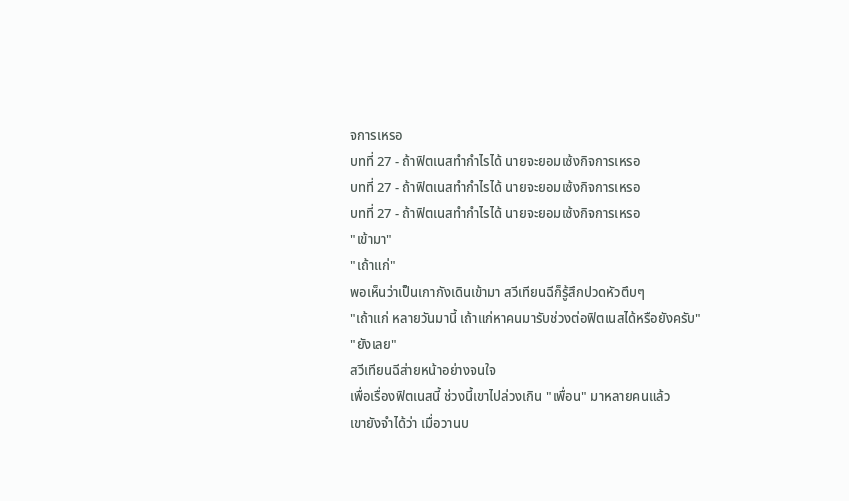จการเหรอ
บทที่ 27 - ถ้าฟิตเนสทำกำไรได้ นายจะยอมเซ้งกิจการเหรอ
บทที่ 27 - ถ้าฟิตเนสทำกำไรได้ นายจะยอมเซ้งกิจการเหรอ
บทที่ 27 - ถ้าฟิตเนสทำกำไรได้ นายจะยอมเซ้งกิจการเหรอ
"เข้ามา"
"เถ้าแก่"
พอเห็นว่าเป็นเกากังเดินเข้ามา สวีเทียนฉีก็รู้สึกปวดหัวตึบๆ
"เถ้าแก่ หลายวันมานี้ เถ้าแก่หาคนมารับช่วงต่อฟิตเนสได้หรือยังครับ"
"ยังเลย"
สวีเทียนฉีส่ายหน้าอย่างจนใจ
เพื่อเรื่องฟิตเนสนี้ ช่วงนี้เขาไปล่วงเกิน "เพื่อน" มาหลายคนแล้ว
เขายังจำได้ว่า เมื่อวานบ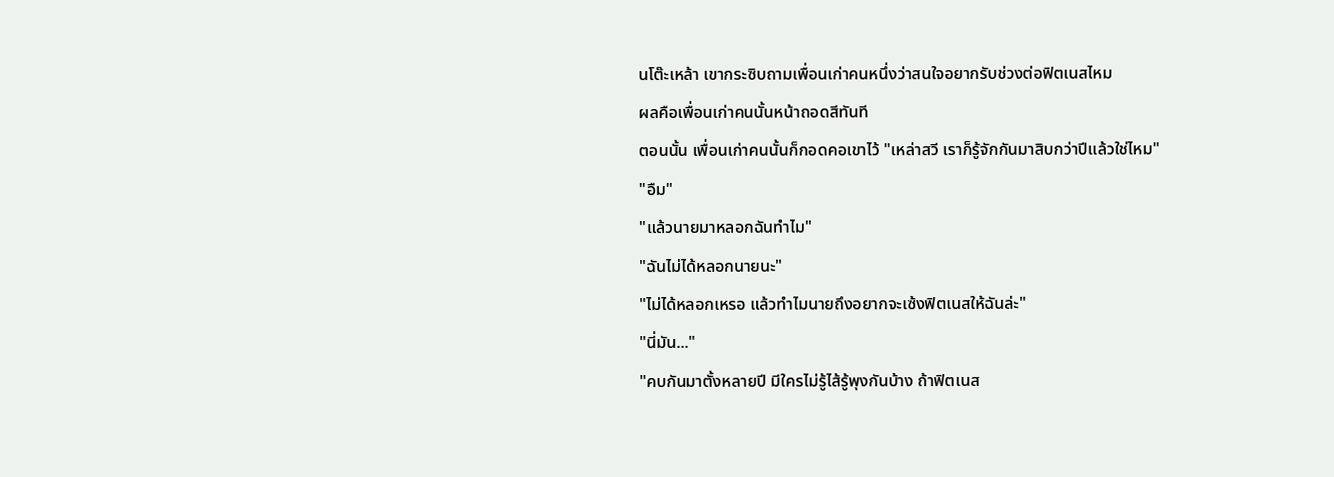นโต๊ะเหล้า เขากระซิบถามเพื่อนเก่าคนหนึ่งว่าสนใจอยากรับช่วงต่อฟิตเนสไหม
ผลคือเพื่อนเก่าคนนั้นหน้าถอดสีทันที
ตอนนั้น เพื่อนเก่าคนนั้นก็กอดคอเขาไว้ "เหล่าสวี เราก็รู้จักกันมาสิบกว่าปีแล้วใช่ไหม"
"อืม"
"แล้วนายมาหลอกฉันทำไม"
"ฉันไม่ได้หลอกนายนะ"
"ไม่ได้หลอกเหรอ แล้วทำไมนายถึงอยากจะเซ้งฟิตเนสให้ฉันล่ะ"
"นี่มัน..."
"คบกันมาตั้งหลายปี มีใครไม่รู้ไส้รู้พุงกันบ้าง ถ้าฟิตเนส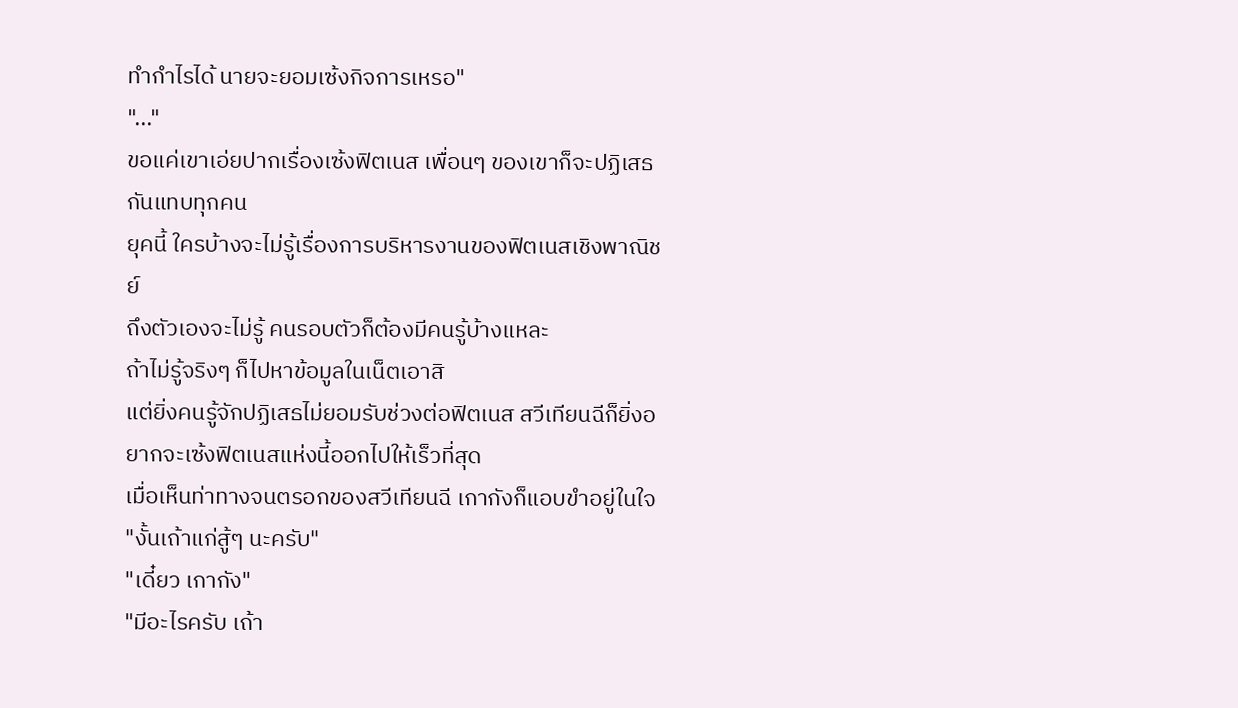ทำกำไรได้ นายจะยอมเซ้งกิจการเหรอ"
"..."
ขอแค่เขาเอ่ยปากเรื่องเซ้งฟิตเนส เพื่อนๆ ของเขาก็จะปฏิเสธกันแทบทุกคน
ยุคนี้ ใครบ้างจะไม่รู้เรื่องการบริหารงานของฟิตเนสเชิงพาณิชย์
ถึงตัวเองจะไม่รู้ คนรอบตัวก็ต้องมีคนรู้บ้างแหละ
ถ้าไม่รู้จริงๆ ก็ไปหาข้อมูลในเน็ตเอาสิ
แต่ยิ่งคนรู้จักปฏิเสธไม่ยอมรับช่วงต่อฟิตเนส สวีเทียนฉีก็ยิ่งอยากจะเซ้งฟิตเนสแห่งนี้ออกไปให้เร็วที่สุด
เมื่อเห็นท่าทางจนตรอกของสวีเทียนฉี เกากังก็แอบขำอยู่ในใจ
"งั้นเถ้าแก่สู้ๆ นะครับ"
"เดี๋ยว เกากัง"
"มีอะไรครับ เถ้า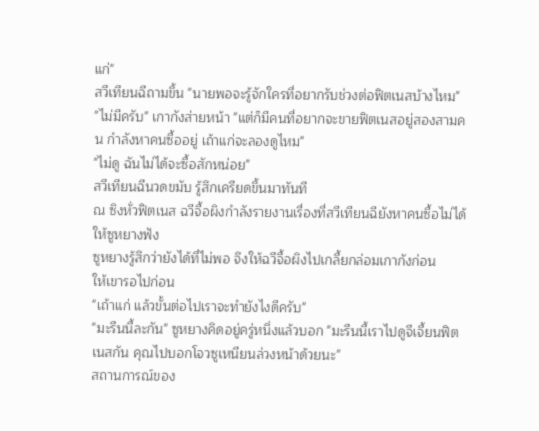แก่"
สวีเทียนฉีถามขึ้น "นายพอจะรู้จักใครที่อยากรับช่วงต่อฟิตเนสบ้างไหม"
"ไม่มีครับ" เกากังส่ายหน้า "แต่ก็มีคนที่อยากจะขายฟิตเนสอยู่สองสามคน กำลังหาคนซื้ออยู่ เถ้าแก่จะลองดูไหม"
"ไม่ดู ฉันไม่ได้จะซื้อสักหน่อย"
สวีเทียนฉีนวดขมับ รู้สึกเครียดขึ้นมาทันที
ณ ซิงหั่วฟิตเนส ฉวีจื้อผิงกำลังรายงานเรื่องที่สวีเทียนฉียังหาคนซื้อไม่ได้ให้ซูหยางฟัง
ซูหยางรู้สึกว่ายังได้ที่ไม่พอ จึงให้ฉวีจื้อผิงไปเกลี้ยกล่อมเกากังก่อน
ให้เขารอไปก่อน
"เถ้าแก่ แล้วขั้นต่อไปเราจะทำยังไงดีครับ"
"มะรืนนี้ละกัน" ซูหยางคิดอยู่ครู่หนึ่งแล้วบอก "มะรืนนี้เราไปดูจีเจี้ยนฟิตเนสกัน คุณไปบอกโจวซูเหนียนล่วงหน้าด้วยนะ"
สถานการณ์ของ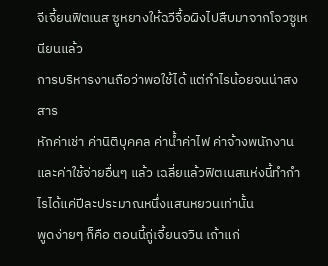จีเจี้ยนฟิตเนส ซูหยางให้ฉวีจื้อผิงไปสืบมาจากโจวซูเหนียนแล้ว
การบริหารงานถือว่าพอใช้ได้ แต่กำไรน้อยจนน่าสงสาร
หักค่าเช่า ค่านิติบุคคล ค่าน้ำค่าไฟ ค่าจ้างพนักงาน และค่าใช้จ่ายอื่นๆ แล้ว เฉลี่ยแล้วฟิตเนสแห่งนี้ทำกำไรได้แค่ปีละประมาณหนึ่งแสนหยวนเท่านั้น
พูดง่ายๆ ก็คือ ตอนนี้กู่เจี้ยนจวิน เถ้าแก่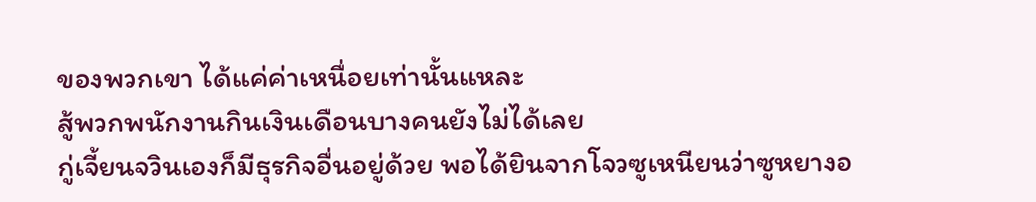ของพวกเขา ได้แค่ค่าเหนื่อยเท่านั้นแหละ
สู้พวกพนักงานกินเงินเดือนบางคนยังไม่ได้เลย
กู่เจี้ยนจวินเองก็มีธุรกิจอื่นอยู่ด้วย พอได้ยินจากโจวซูเหนียนว่าซูหยางอ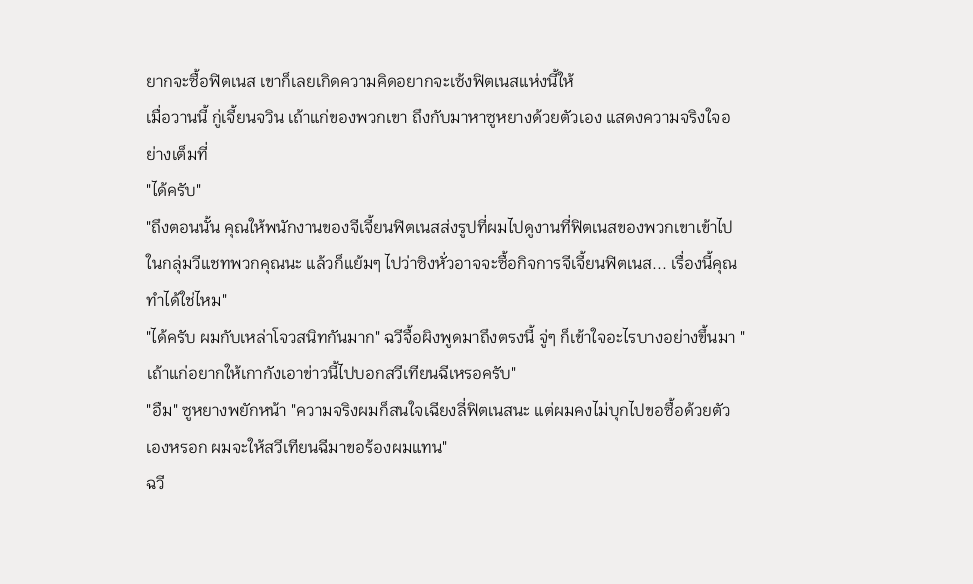ยากจะซื้อฟิตเนส เขาก็เลยเกิดความคิดอยากจะเซ้งฟิตเนสแห่งนี้ให้
เมื่อวานนี้ กู่เจี้ยนจวิน เถ้าแก่ของพวกเขา ถึงกับมาหาซูหยางด้วยตัวเอง แสดงความจริงใจอย่างเต็มที่
"ได้ครับ"
"ถึงตอนนั้น คุณให้พนักงานของจีเจี้ยนฟิตเนสส่งรูปที่ผมไปดูงานที่ฟิตเนสของพวกเขาเข้าไปในกลุ่มวีแชทพวกคุณนะ แล้วก็แย้มๆ ไปว่าซิงหั่วอาจจะซื้อกิจการจีเจี้ยนฟิตเนส... เรื่องนี้คุณทำได้ใช่ไหม"
"ได้ครับ ผมกับเหล่าโจวสนิทกันมาก" ฉวีจื้อผิงพูดมาถึงตรงนี้ จู่ๆ ก็เข้าใจอะไรบางอย่างขึ้นมา "เถ้าแก่อยากให้เกากังเอาข่าวนี้ไปบอกสวีเทียนฉีเหรอครับ"
"อืม" ซูหยางพยักหน้า "ความจริงผมก็สนใจเฉียงลี่ฟิตเนสนะ แต่ผมคงไม่บุกไปขอซื้อด้วยตัวเองหรอก ผมจะให้สวีเทียนฉีมาขอร้องผมแทน"
ฉวี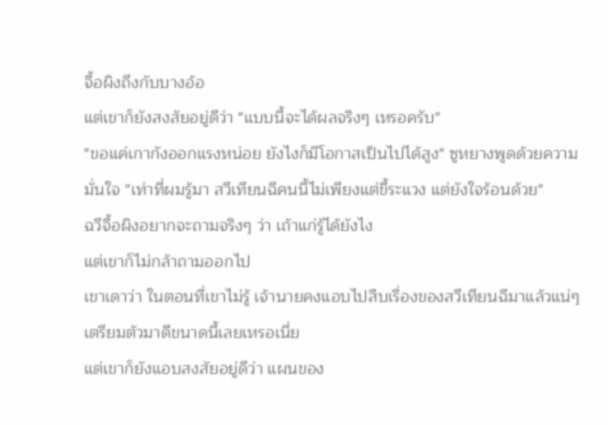จื้อผิงถึงกับบางอ้อ
แต่เขาก็ยังสงสัยอยู่ดีว่า "แบบนี้จะได้ผลจริงๆ เหรอครับ"
"ขอแค่เกากังออกแรงหน่อย ยังไงก็มีโอกาสเป็นไปได้สูง" ซูหยางพูดด้วยความมั่นใจ "เท่าที่ผมรู้มา สวีเทียนฉีคนนี้ไม่เพียงแต่ขี้ระแวง แต่ยังใจร้อนด้วย"
ฉวีจื้อผิงอยากจะถามจริงๆ ว่า เถ้าแก่รู้ได้ยังไง
แต่เขาก็ไม่กล้าถามออกไป
เขาเดาว่า ในตอนที่เขาไม่รู้ เจ้านายคงแอบไปสืบเรื่องของสวีเทียนฉีมาแล้วแน่ๆ
เตรียมตัวมาดีขนาดนี้เลยเหรอเนี่ย
แต่เขาก็ยังแอบสงสัยอยู่ดีว่า แผนของ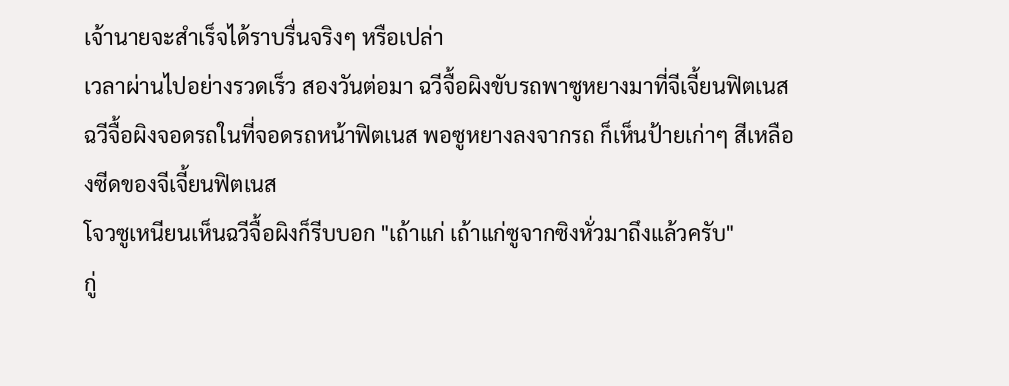เจ้านายจะสำเร็จได้ราบรื่นจริงๆ หรือเปล่า
เวลาผ่านไปอย่างรวดเร็ว สองวันต่อมา ฉวีจื้อผิงขับรถพาซูหยางมาที่จีเจี้ยนฟิตเนส
ฉวีจื้อผิงจอดรถในที่จอดรถหน้าฟิตเนส พอซูหยางลงจากรถ ก็เห็นป้ายเก่าๆ สีเหลืองซีดของจีเจี้ยนฟิตเนส
โจวซูเหนียนเห็นฉวีจื้อผิงก็รีบบอก "เถ้าแก่ เถ้าแก่ซูจากซิงหั่วมาถึงแล้วครับ"
กู่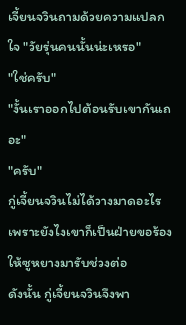เจี้ยนจวินถามด้วยความแปลกใจ "วัยรุ่นคนนั้นน่ะเหรอ"
"ใช่ครับ"
"งั้นเราออกไปต้อนรับเขากันเถอะ"
"ครับ"
กู่เจี้ยนจวินไม่ได้วางมาดอะไร เพราะยังไงเขาก็เป็นฝ่ายขอร้องให้ซูหยางมารับช่วงต่อ
ดังนั้น กู่เจี้ยนจวินจึงพา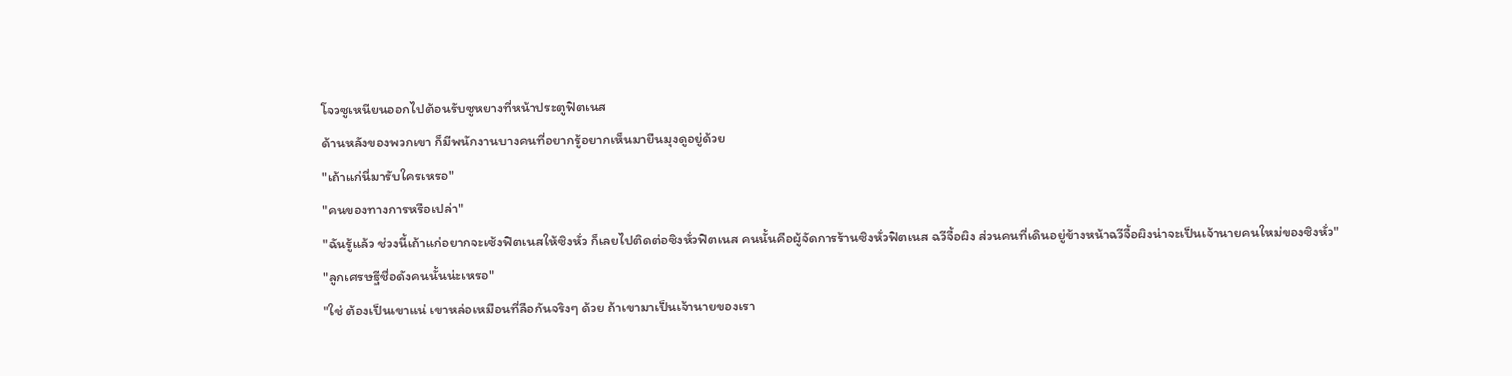โจวซูเหนียนออกไปต้อนรับซูหยางที่หน้าประตูฟิตเนส
ด้านหลังของพวกเขา ก็มีพนักงานบางคนที่อยากรู้อยากเห็นมายืนมุงดูอยู่ด้วย
"เถ้าแก่นี่มารับใครเหรอ"
"คนของทางการหรือเปล่า"
"ฉันรู้แล้ว ช่วงนี้เถ้าแก่อยากจะเซ้งฟิตเนสให้ซิงหั่ว ก็เลยไปติดต่อซิงหั่วฟิตเนส คนนั้นคือผู้จัดการร้านซิงหั่วฟิตเนส ฉวีจื้อผิง ส่วนคนที่เดินอยู่ข้างหน้าฉวีจื้อผิงน่าจะเป็นเจ้านายคนใหม่ของซิงหั่ว"
"ลูกเศรษฐีชื่อดังคนนั้นน่ะเหรอ"
"ใช่ ต้องเป็นเขาแน่ เขาหล่อเหมือนที่ลือกันจริงๆ ด้วย ถ้าเขามาเป็นเจ้านายของเรา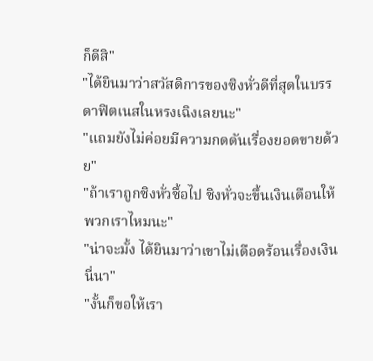ก็ดีสิ"
"ได้ยินมาว่าสวัสดิการของซิงหั่วดีที่สุดในบรรดาฟิตเนสในหรงเฉิงเลยนะ"
"แถมยังไม่ค่อยมีความกดดันเรื่องยอดขายด้วย"
"ถ้าเราถูกซิงหั่วซื้อไป ซิงหั่วจะขึ้นเงินเดือนให้พวกเราไหมนะ"
"น่าจะมั้ง ได้ยินมาว่าเขาไม่เดือดร้อนเรื่องเงินนี่นา"
"งั้นก็ขอให้เรา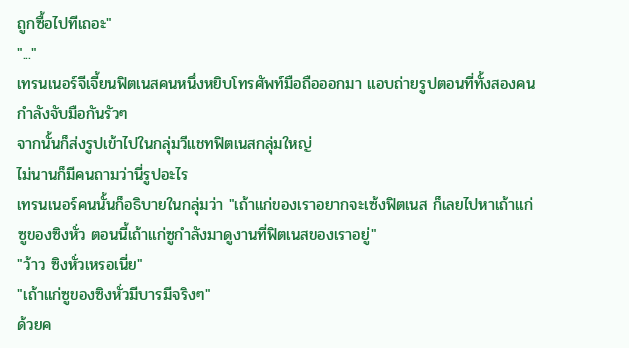ถูกซื้อไปทีเถอะ"
"..."
เทรนเนอร์จีเจี้ยนฟิตเนสคนหนึ่งหยิบโทรศัพท์มือถือออกมา แอบถ่ายรูปตอนที่ทั้งสองคนกำลังจับมือกันรัวๆ
จากนั้นก็ส่งรูปเข้าไปในกลุ่มวีแชทฟิตเนสกลุ่มใหญ่
ไม่นานก็มีคนถามว่านี่รูปอะไร
เทรนเนอร์คนนั้นก็อธิบายในกลุ่มว่า "เถ้าแก่ของเราอยากจะเซ้งฟิตเนส ก็เลยไปหาเถ้าแก่ซูของซิงหั่ว ตอนนี้เถ้าแก่ซูกำลังมาดูงานที่ฟิตเนสของเราอยู่"
"ว้าว ซิงหั่วเหรอเนี่ย"
"เถ้าแก่ซูของซิงหั่วมีบารมีจริงๆ"
ด้วยค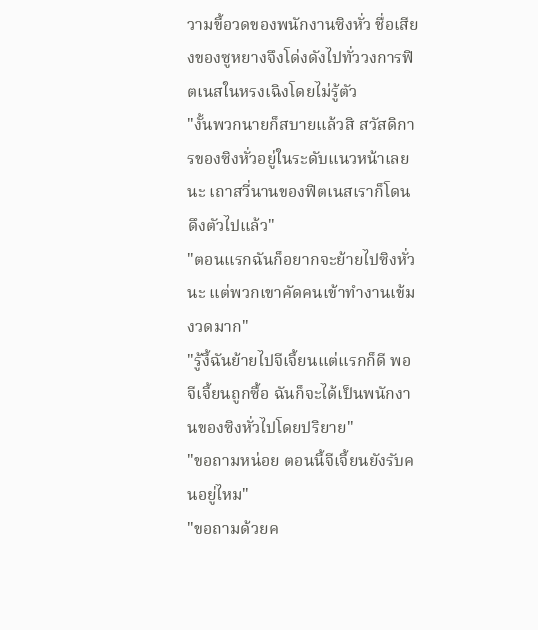วามขี้อวดของพนักงานซิงหั่ว ชื่อเสียงของซูหยางจึงโด่งดังไปทั่ววงการฟิตเนสในหรงเฉิงโดยไม่รู้ตัว
"งั้นพวกนายก็สบายแล้วสิ สวัสดิการของซิงหั่วอยู่ในระดับแนวหน้าเลยนะ เถาสวี่นานของฟิตเนสเราก็โดนดึงตัวไปแล้ว"
"ตอนแรกฉันก็อยากจะย้ายไปซิงหั่วนะ แต่พวกเขาคัดคนเข้าทำงานเข้มงวดมาก"
"รู้งี้ฉันย้ายไปจีเจี้ยนแต่แรกก็ดี พอจีเจี้ยนถูกซื้อ ฉันก็จะได้เป็นพนักงานของซิงหั่วไปโดยปริยาย"
"ขอถามหน่อย ตอนนี้จีเจี้ยนยังรับคนอยู่ไหม"
"ขอถามด้วยค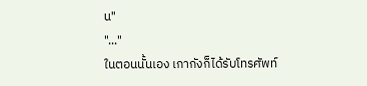น"
"..."
ในตอนนั้นเอง เกากังก็ได้รับโทรศัพท์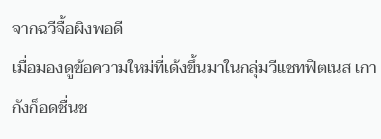จากฉวีจื้อผิงพอดี
เมื่อมองดูข้อความใหม่ที่เด้งขึ้นมาในกลุ่มวีแชทฟิตเนส เกากังก็อดชื่นช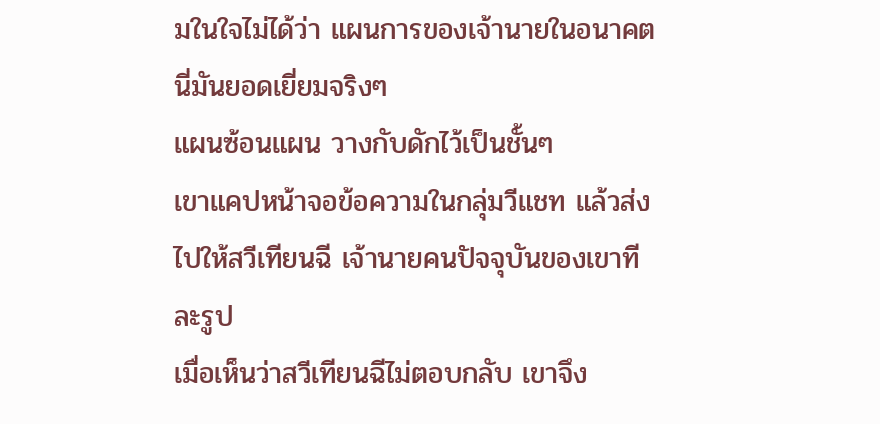มในใจไม่ได้ว่า แผนการของเจ้านายในอนาคตนี่มันยอดเยี่ยมจริงๆ
แผนซ้อนแผน วางกับดักไว้เป็นชั้นๆ
เขาแคปหน้าจอข้อความในกลุ่มวีแชท แล้วส่งไปให้สวีเทียนฉี เจ้านายคนปัจจุบันของเขาทีละรูป
เมื่อเห็นว่าสวีเทียนฉีไม่ตอบกลับ เขาจึง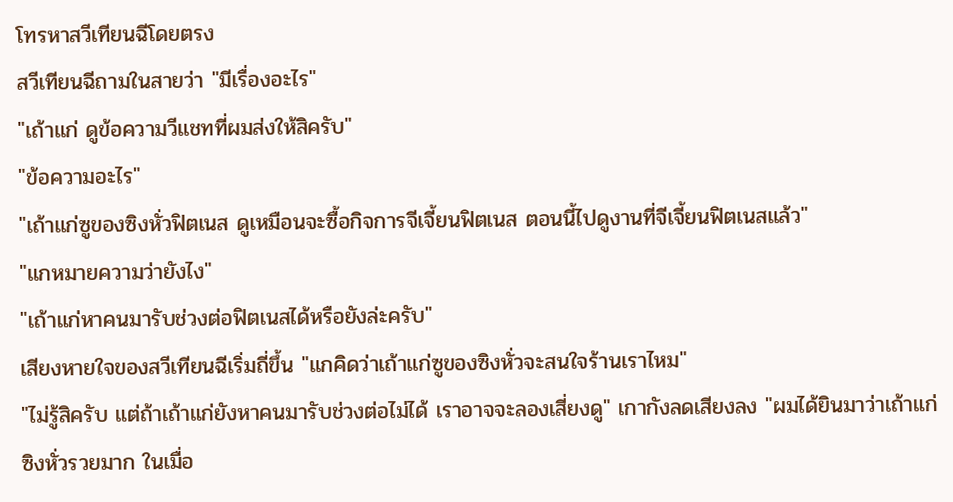โทรหาสวีเทียนฉีโดยตรง
สวีเทียนฉีถามในสายว่า "มีเรื่องอะไร"
"เถ้าแก่ ดูข้อความวีแชทที่ผมส่งให้สิครับ"
"ข้อความอะไร"
"เถ้าแก่ซูของซิงหั่วฟิตเนส ดูเหมือนจะซื้อกิจการจีเจี้ยนฟิตเนส ตอนนี้ไปดูงานที่จีเจี้ยนฟิตเนสแล้ว"
"แกหมายความว่ายังไง"
"เถ้าแก่หาคนมารับช่วงต่อฟิตเนสได้หรือยังล่ะครับ"
เสียงหายใจของสวีเทียนฉีเริ่มถี่ขึ้น "แกคิดว่าเถ้าแก่ซูของซิงหั่วจะสนใจร้านเราไหม"
"ไม่รู้สิครับ แต่ถ้าเถ้าแก่ยังหาคนมารับช่วงต่อไม่ได้ เราอาจจะลองเสี่ยงดู" เกากังลดเสียงลง "ผมได้ยินมาว่าเถ้าแก่ซิงหั่วรวยมาก ในเมื่อ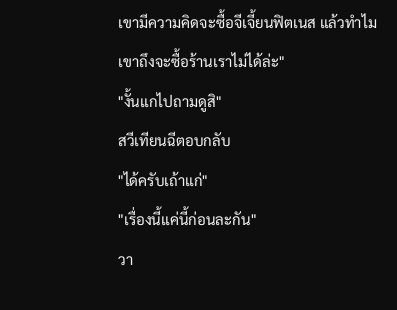เขามีความคิดจะซื้อจีเจี้ยนฟิตเนส แล้วทำไมเขาถึงจะซื้อร้านเราไม่ได้ล่ะ"
"งั้นแกไปถามดูสิ"
สวีเทียนฉีตอบกลับ
"ได้ครับเถ้าแก่"
"เรื่องนี้แค่นี้ก่อนละกัน"
วา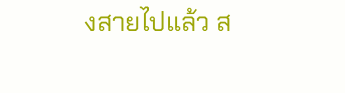งสายไปแล้ว ส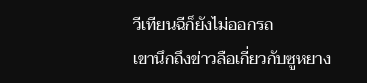วีเทียนฉีก็ยังไม่ออกรถ
เขานึกถึงข่าวลือเกี่ยวกับซูหยาง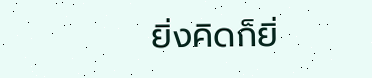ยิ่งคิดก็ยิ่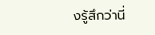งรู้สึกว่านี่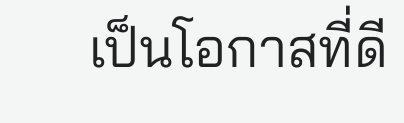เป็นโอกาสที่ดี